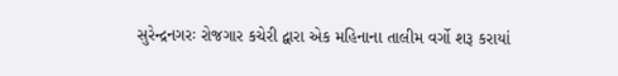સુરેન્દ્રનગરઃ રોજગાર કચેરી દ્વારા એક મહિનાના તાલીમ વર્ગો શરૂ કરાયાં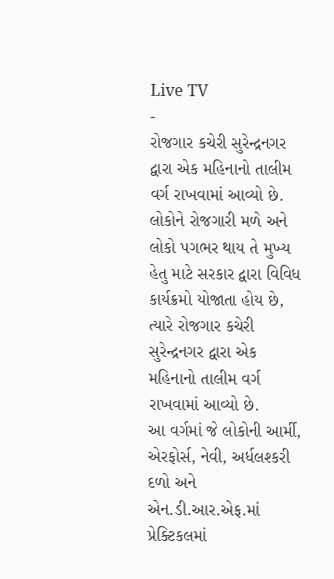Live TV
-
રોજગાર કચેરી સુરેન્દ્રનગર દ્વારા એક મહિનાનો તાલીમ વર્ગ રાખવામાં આવ્યો છે.
લોકોને રોજગારી મળે અને લોકો પગભર થાય તે મુખ્ય હેતુ માટે સરકાર દ્વારા વિવિધ કાર્યક્રમો યોજાતા હોય છે, ત્યારે રોજગાર કચેરી સુરેન્દ્રનગર દ્વારા એક મહિનાનો તાલીમ વર્ગ રાખવામાં આવ્યો છે.
આ વર્ગમાં જે લોકોની આર્મી, એરફોર્સ, નેવી, અર્ધલશ્કરી દળો અને એન.ડી.આર.એફ.માં પ્રેક્ટિકલમાં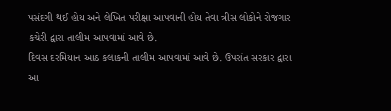પસંદગી થઈ હોય અને લેખિત પરીક્ષા આપવાની હોય તેવા ત્રીસ લોકોને રોજગાર કચેરી દ્વારા તાલીમ આપવામાં આવે છે.
દિવસ દરમિયાન આઠ કલાકની તાલીમ આપવામાં આવે છે. ઉપરાંત સરકાર દ્વારા આ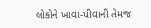લોકોને ખાવા-પીવાની તેમજ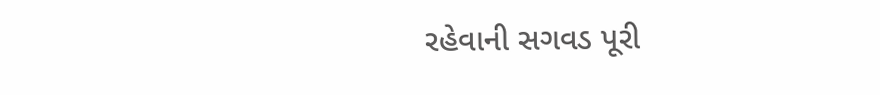રહેવાની સગવડ પૂરી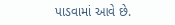પાડવામાં આવે છે.